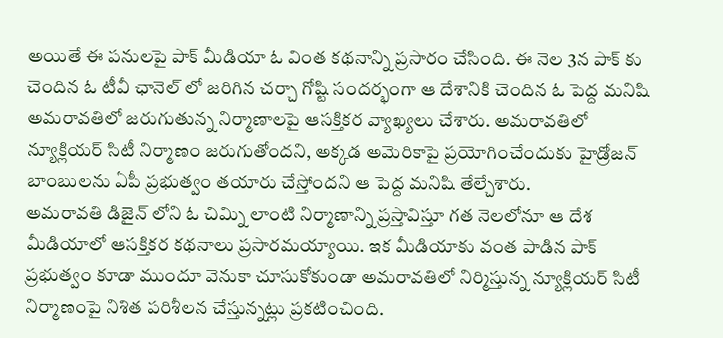అయితే ఈ పనులపై పాక్ మీడియా ఓ వింత కథనాన్ని ప్రసారం చేసింది. ఈ నెల 3న పాక్ కు చెందిన ఓ టీవీ ఛానెల్ లో జరిగిన చర్చా గోష్టి సందర్భంగా ఆ దేశానికి చెందిన ఓ పెద్ద మనిషి అమరావతిలో జరుగుతున్న నిర్మాణాలపై ఆసక్తికర వ్యాఖ్యలు చేశారు. అమరావతిలో న్యూక్లియర్ సిటీ నిర్మాణం జరుగుతోందని, అక్కడ అమెరికాపై ప్రయోగించేందుకు హైడ్రోజన్ బాంబులను ఏపీ ప్రభుత్వం తయారు చేస్తోందని ఆ పెద్ద మనిషి తేల్చేశారు.
అమరావతి డిజైన్ లోని ఓ చిమ్ని లాంటి నిర్మాణాన్ని ప్రస్తావిస్తూ గత నెలలోనూ ఆ దేశ మీడియాలో ఆసక్తికర కథనాలు ప్రసారమయ్యాయి. ఇక మీడియాకు వంత పాడిన పాక్ ప్రభుత్వం కూడా ముందూ వెనుకా చూసుకోకుండా అమరావతిలో నిర్మిస్తున్న న్యూక్లియర్ సిటీ నిర్మాణంపై నిశిత పరిశీలన చేస్తున్నట్లు ప్రకటించింది.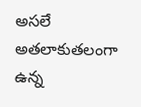అసలే అతలాకుతలంగా ఉన్న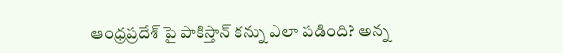ఆంధ్రప్రదేశ్ పై పాకిస్తాన్ కన్ను ఎలా పడింది? అన్న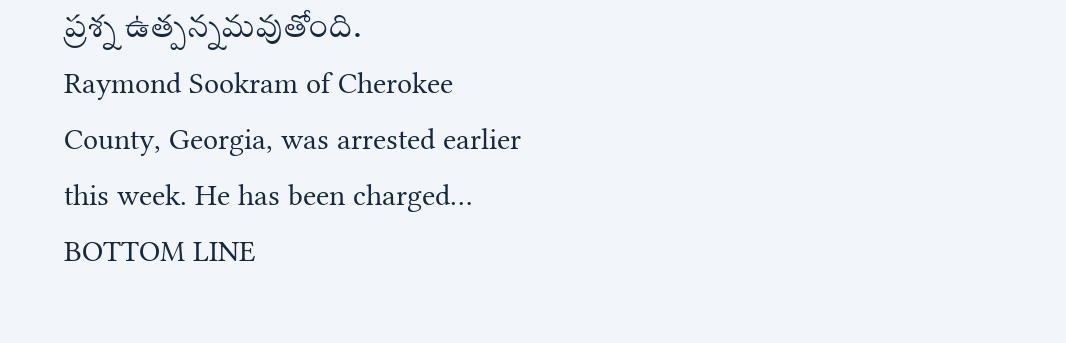ప్రశ్న ఉత్పన్నమవుతోంది.
Raymond Sookram of Cherokee County, Georgia, was arrested earlier this week. He has been charged…
BOTTOM LINE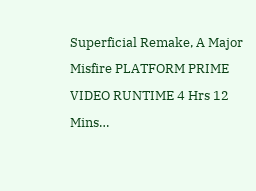Superficial Remake, A Major Misfire PLATFORM PRIME VIDEO RUNTIME 4 Hrs 12 Mins…